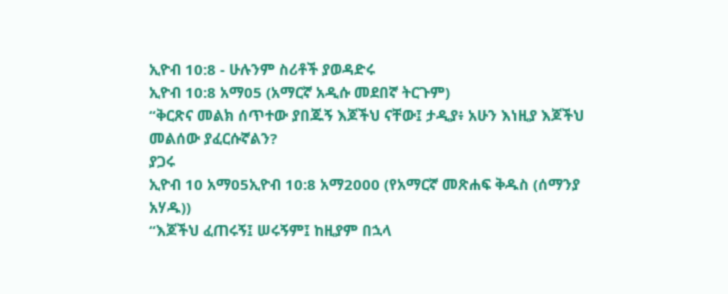ኢዮብ 10:8 - ሁሉንም ስሪቶች ያወዳድሩ
ኢዮብ 10:8 አማ05 (አማርኛ አዲሱ መደበኛ ትርጉም)
“ቅርጽና መልክ ሰጥተው ያበጁኝ እጆችህ ናቸው፤ ታዲያ፥ አሁን እነዚያ እጆችህ መልሰው ያፈርሱኛልን?
ያጋሩ
ኢዮብ 10 አማ05ኢዮብ 10:8 አማ2000 (የአማርኛ መጽሐፍ ቅዱስ (ሰማንያ አሃዱ))
“እጆችህ ፈጠሩኝ፤ ሠሩኝም፤ ከዚያም በኋላ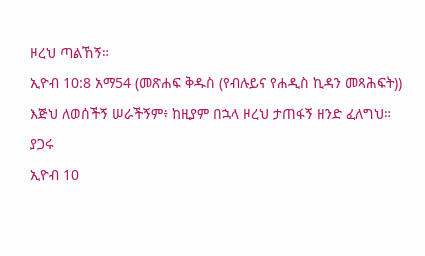ዞረህ ጣልኸኝ።
ኢዮብ 10:8 አማ54 (መጽሐፍ ቅዱስ (የብሉይና የሐዲስ ኪዳን መጻሕፍት))
እጅህ ለወሰችኝ ሠራችኝም፥ ከዚያም በኋላ ዞረህ ታጠፋኝ ዘንድ ፈለግህ።
ያጋሩ
ኢዮብ 10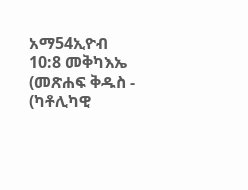አማ54ኢዮብ 10:8 መቅካእኤ (መጽሐፍ ቅዱስ - (ካቶሊካዊ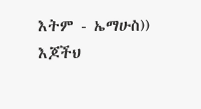እትም - ኤማሁስ))
እጆችህ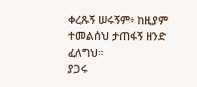ቀረጹኝ ሠሩኝም፥ ከዚያም ተመልሰህ ታጠፋኝ ዘንድ ፈለግህ።
ያጋሩ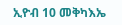ኢዮብ 10 መቅካእኤ